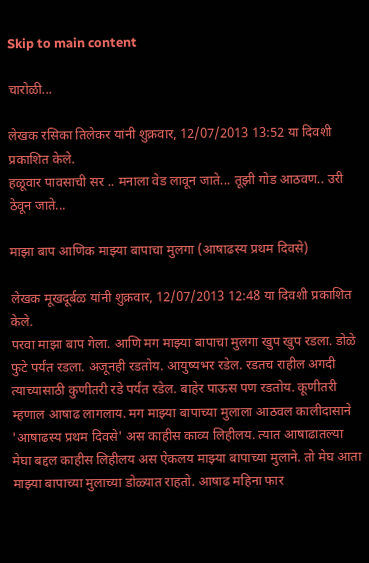Skip to main content

चारोळी...

लेखक रसिका तिलेकर यांनी शुक्रवार, 12/07/2013 13:52 या दिवशी प्रकाशित केले.
हळूवार पावसाची सर .. मनाला वेड लावून जाते... तूझी गोड आठवण.. उरी ठेवून जाते...

माझा बाप आणिक माझ्या बापाचा मुलगा (आषाढस्य प्रथम दिवसे)

लेखक मूखदूर्बळ यांनी शुक्रवार, 12/07/2013 12:48 या दिवशी प्रकाशित केले.
परवा माझा बाप गेला. आणि मग माझ्या बापाचा मुलगा खुप खुप रडला. डोळे फुटे पर्यंत रडला. अजूनही रडतोय. आयुष्यभर रडेल. रडतच राहील अगदी त्याच्यासाठी कुणीतरी रडे पर्यंत रडेल. बाहेर पाऊस पण रडतोय. कूणीतरी म्हणाल आषाढ लागलाय. मग माझ्या बापाच्या मुलाला आठवल कालीदासाने 'आषाढस्य प्रथम दिवसे' अस काहीस काव्य लिहीलय. त्यात आषाढातल्या मेघा बद्दल काहीस लिहीलय अस ऐकलय माझ्या बापाच्या मुलाने. तो मेघ आता माझ्या बापाच्या मुलाच्या डोळ्यात राहतो. आषाढ महिना फार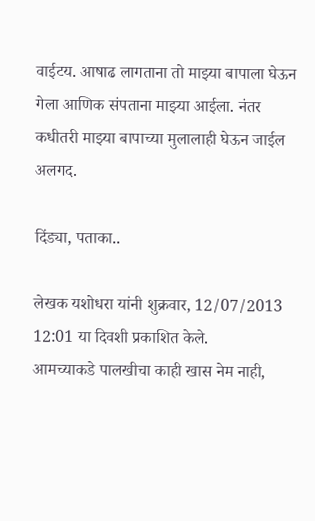वाईटय. आषाढ लागताना तो माझ्या बापाला घेऊन गेला आणिक संपताना माझ्या आईला. नंतर कधीतरी माझ्या बापाच्या मुलालाही घेऊन जाईल अलगद.

दिंड्या, पताका..

लेखक यशोधरा यांनी शुक्रवार, 12/07/2013 12:01 या दिवशी प्रकाशित केले.
आमच्याकडे पालखीचा काही खास नेम नाही,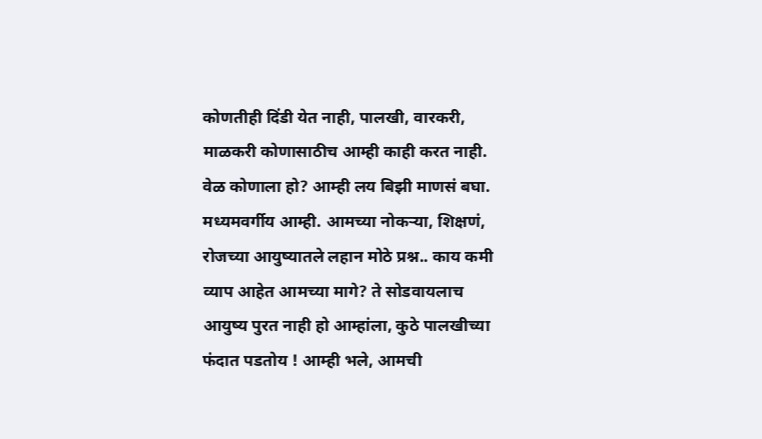कोणतीही दिंडी येत नाही, पालखी, वारकरी, माळकरी कोणासाठीच आम्ही काही करत नाही. वेळ कोणाला हो? आम्ही लय बिझी माणसं बघा. मध्यमवर्गीय आम्ही. आमच्या नोकर्‍या, शिक्षणं, रोजच्या आयुष्यातले लहान मोठे प्रश्न.. काय कमी व्याप आहेत आमच्या मागे? ते सोडवायलाच आयुष्य पुरत नाही हो आम्हांला, कुठे पालखीच्या फंदात पडतोय ! आम्ही भले, आमची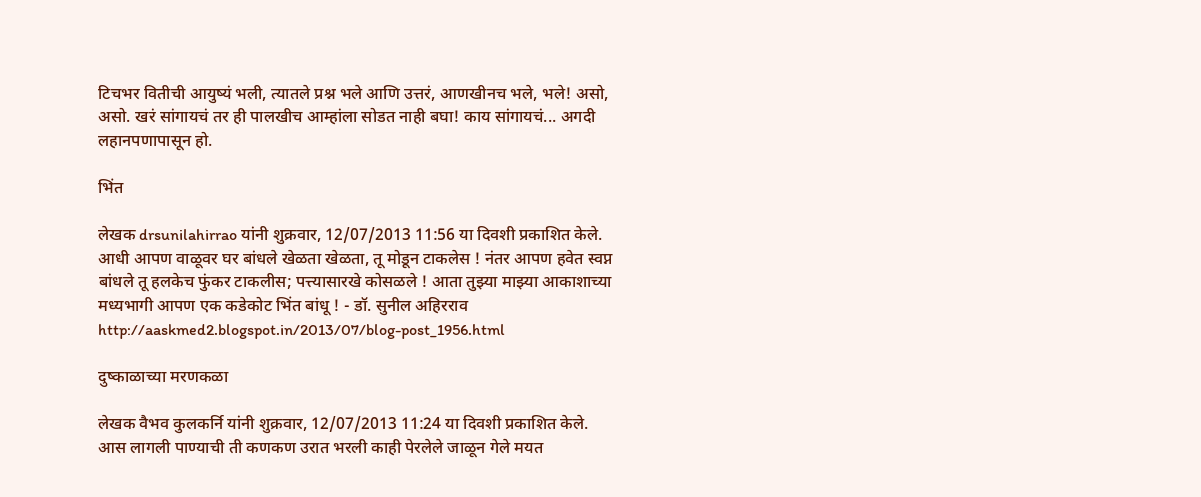टिचभर वितीची आयुष्यं भली, त्यातले प्रश्न भले आणि उत्तरं, आणखीनच भले, भले! असो, असो. खरं सांगायचं तर ही पालखीच आम्हांला सोडत नाही बघा! काय सांगायचं... अगदी लहानपणापासून हो.

भिंत

लेखक drsunilahirrao यांनी शुक्रवार, 12/07/2013 11:56 या दिवशी प्रकाशित केले.
आधी आपण वाळूवर घर बांधले खेळता खेळता, तू मोडून टाकलेस ! नंतर आपण हवेत स्वप्न बांधले तू हलकेच फुंकर टाकलीस; पत्त्यासारखे कोसळले ! आता तुझ्या माझ्या आकाशाच्या मध्यभागी आपण एक कडेकोट भिंत बांधू ! - डॉ. सुनील अहिरराव http://aaskmed2.blogspot.in/2013/07/blog-post_1956.html

दुष्काळाच्या मरणकळा

लेखक वैभव कुलकर्नि यांनी शुक्रवार, 12/07/2013 11:24 या दिवशी प्रकाशित केले.
आस लागली पाण्याची ती कणकण उरात भरली काही पेरलेले जाळून गेले मयत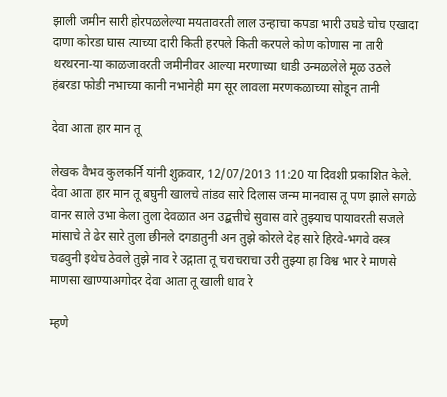झाली जमीन सारी होरपळलेल्या मयतावरती लाल उन्हाचा कपडा भारी उघडे चोच एखादा दाणा कोरडा घास त्याच्या दारी किती हरपले किती करपले कोण कोणास ना तारी थरथरना-या काळजावरती जमीनीवर आल्या मरणाच्या धाडी उन्मळलेले मूळ उठले हंबरडा फोडी नभाच्या कानी नभानेही मग सूर लावला मरणकळाच्या सोडून तानी

देवा आता हार मान तू

लेखक वैभव कुलकर्नि यांनी शुक्रवार, 12/07/2013 11:20 या दिवशी प्रकाशित केले.
देवा आता हार मान तू बघुनी खालचे तांडव सारे दिलास जन्म मानवास तू पण झाले सगळे वानर साले उभा केला तुला देवळात अन उद्बत्तीचे सुवास वारे तुझ्याच पायावरती सजले मांसाचे ते ढेर सारे तुला छीनले दगडातुनी अन तुझे कोरले देह सारे हिरवे-भगवे वस्त्र चढवुनी इथेच ठेवले तुझे नाव रे उद्गाता तू चराचराचा उरी तुझ्या हा विश्व भार रे माणसे माणसा खाण्याअगोदर देवा आता तू खाली धाव रे

म्हणे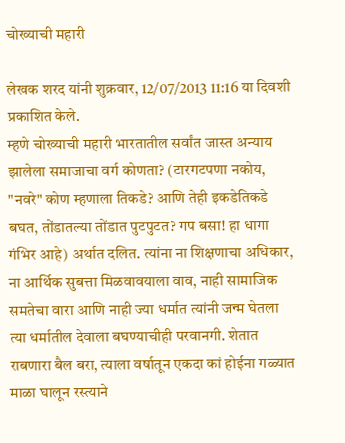चोख्याची महारी

लेखक शरद यांनी शुक्रवार, 12/07/2013 11:16 या दिवशी प्रकाशित केले.
म्हणे चोख्याची महारी भारतातील सर्वांत जास्त अन्याय झालेला समाजाचा वर्ग कोणता? (टारगटपणा नकोय, "नवरे" कोण म्हणाला तिकडे? आणि तेही इकडेतिकडे बघत, तोंडातल्या तोंडात पुटपुटत? गप बसा! हा धागा गंभिर आहे) अर्थात दलित. त्यांना ना शिक्षणाचा अधिकार, ना आर्थिक सुबत्ता मिळवावयाला वाव, नाही सामाजिक समतेचा वारा आणि नाही ज्या धर्मात त्यांनी जन्म घेतला त्या धर्मातील देवाला बघण्याचीही परवानगी. शेतात राबणारा बैल बरा, त्याला वर्षातून एकदा कां होईना गळ्यात माळा घालून रस्त्याने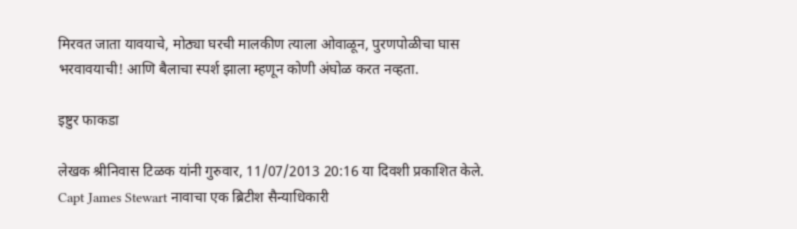मिरवत जाता यावयाचे, मोठ्या घरची मालकीण त्याला ओवाळून, पुरणपोळीचा घास भरवावयाची! आणि बैलाचा स्पर्श झाला म्हणून कोणी अंघोळ करत नव्हता.

इष्टुर फाकडा

लेखक श्रीनिवास टिळक यांनी गुरुवार, 11/07/2013 20:16 या दिवशी प्रकाशित केले.
Capt James Stewart नावाचा एक ब्रिटीश सैन्याधिकारी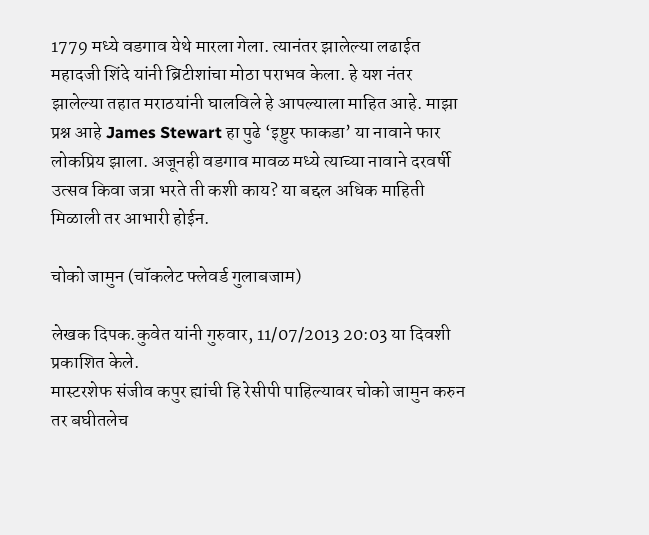1779 मध्ये वडगाव येथे मारला गेला. त्यानंतर झालेल्या लढाईत महादजी शिंदे यांनी ब्रिटीशांचा मोठा पराभव केला. हे यश नंतर झालेल्या तहात मराठयांनी घालविले हे आपल्याला माहित आहे. माझा प्रश्न आहे James Stewart हा पुढे ‘इष्टुर फाकडा’ या नावाने फार लोकप्रिय झाला. अजूनही वडगाव मावळ मध्ये त्याच्या नावाने दरवर्षी उत्सव किवा जत्रा भरते ती कशी काय? या बद्दल अधिक माहिती मिळाली तर आभारी होईन.

चोको जामुन (चॉकलेट फ्लेवर्ड गुलाबजाम)

लेखक दिपक.कुवेत यांनी गुरुवार, 11/07/2013 20:03 या दिवशी प्रकाशित केले.
मास्टरशेफ संजीव कपुर ह्यांची हि रेसीपी पाहिल्यावर चोको जामुन करुन तर बघीतलेच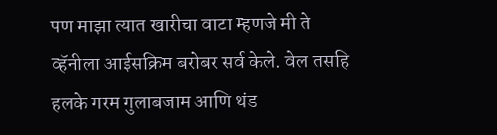पण माझा त्यात खारीचा वाटा म्हणजे मी ते व्हॅनीला आईसक्रिम बरोबर सर्व केले. वेल तसहि हलके गरम गुलाबजाम आणि थंड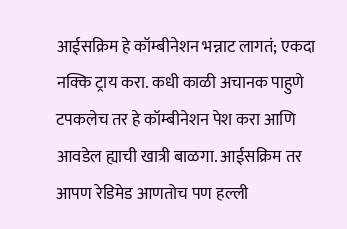आईसक्रिम हे कॉम्बीनेशन भन्नाट लागतं; एकदा नक्कि ट्राय करा. कधी काळी अचानक पाहुणे टपकलेच तर हे कॉम्बीनेशन पेश करा आणि आवडेल ह्याची खात्री बाळगा. आईसक्रिम तर आपण रेडिमेड आणतोच पण हल्ली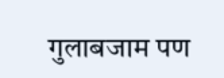गुलाबजाम पण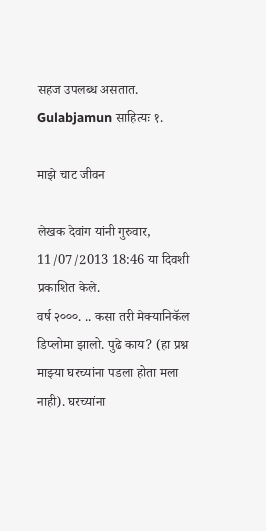सहज उपलब्ध असतात. Gulabjamun साहित्यः १.

माझे चाट जीवन

लेखक देवांग यांनी गुरुवार, 11/07/2013 18:46 या दिवशी प्रकाशित केले.
वर्ष २०००. .. कसा तरी मेक्यानिकॅल डिप्लोमा झालो. पुढे काय? (हा प्रश्न माझ्या घरच्यांना पडला होता मला नाही). घरच्यांना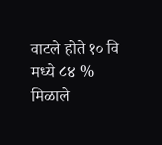वाटले होते १० वि मध्ये ८४ % मिळाले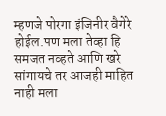म्हणजे पोरगा इंजिनीर वैगेरे होईल.पण मला तेव्हा हि समजत नव्हते आणि खरे सांगायचे तर आजही माहित नाही मला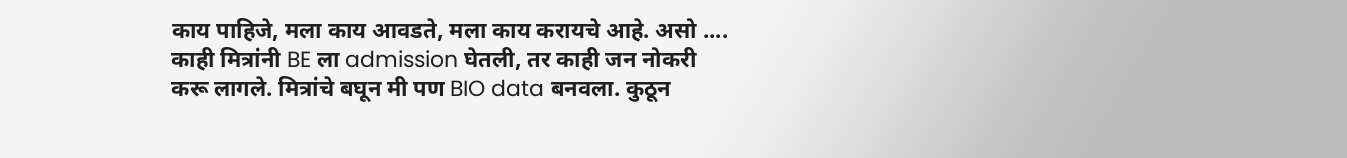काय पाहिजे, मला काय आवडते, मला काय करायचे आहे. असो .... काही मित्रांनी BE ला admission घेतली, तर काही जन नोकरी करू लागले. मित्रांचे बघून मी पण BIO data बनवला. कुठून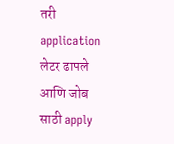तरी application लेटर ढापले आणि जोब साठी apply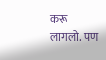करू लागलो. पण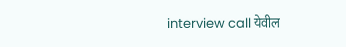interview call येवील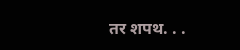तर शपथ. . .